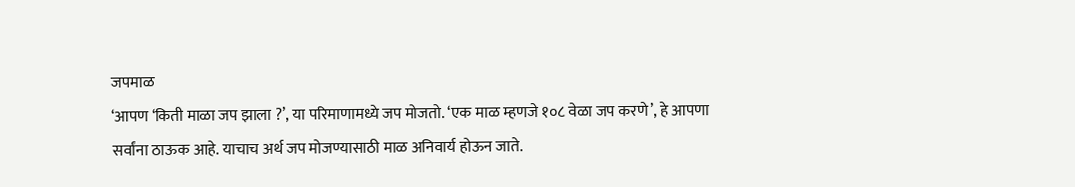जपमाळ
‘आपण ‘किती माळा जप झाला ?’, या परिमाणामध्ये जप मोजतो. ‘एक माळ म्हणजे १०८ वेळा जप करणे’, हे आपणा सर्वांना ठाऊक आहे. याचाच अर्थ जप मोजण्यासाठी माळ अनिवार्य होऊन जाते.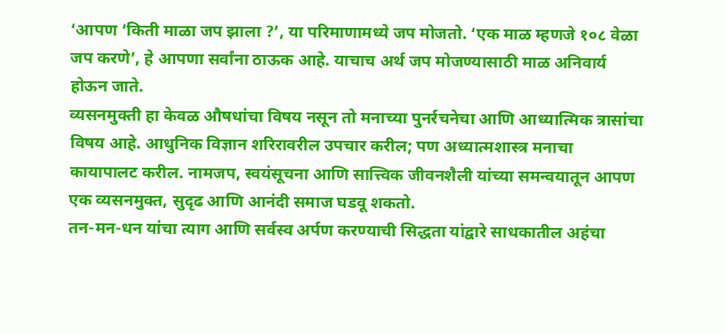‘आपण ‘किती माळा जप झाला ?’, या परिमाणामध्ये जप मोजतो. ‘एक माळ म्हणजे १०८ वेळा जप करणे’, हे आपणा सर्वांना ठाऊक आहे. याचाच अर्थ जप मोजण्यासाठी माळ अनिवार्य होऊन जाते.
व्यसनमुक्ती हा केवळ औषधांचा विषय नसून तो मनाच्या पुनर्रचनेचा आणि आध्यात्मिक त्रासांचा विषय आहे. आधुनिक विज्ञान शरिरावरील उपचार करील; पण अध्यात्मशास्त्र मनाचा कायापालट करील. नामजप, स्वयंसूचना आणि सात्त्विक जीवनशैली यांच्या समन्वयातून आपण एक व्यसनमुक्त, सुदृढ आणि आनंदी समाज घडवू शकतो.
तन-मन-धन यांचा त्याग आणि सर्वस्व अर्पण करण्याची सिद्धता यांद्वारे साधकातील अहंचा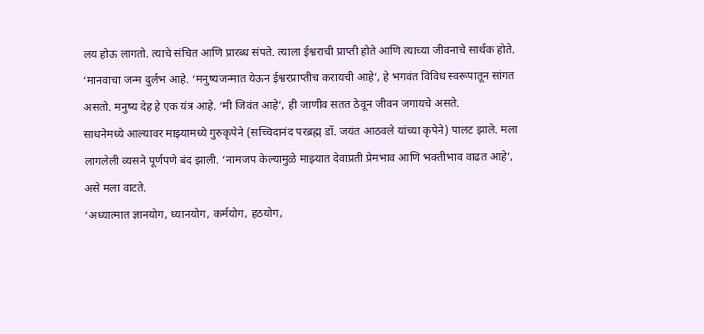लय होऊ लागतो. त्याचे संचित आणि प्रारब्ध संपते. त्याला ईश्वराची प्राप्ती होते आणि त्याच्या जीवनाचे सार्थक होते.
‘मानवाचा जन्म दुर्लभ आहे. ‘मनुष्यजन्मात येऊन ईश्वरप्राप्तीच करायची आहे’, हे भगवंत विविध स्वरूपातून सांगत असतो. मनुष्य देह हे एक यंत्र आहे. ‘मी जिवंत आहे’, ही जाणीव सतत ठेवून जीवन जगायचे असते.
साधनेमध्ये आल्यावर माझ्यामध्ये गुरुकृपेने (सच्चिदानंद परब्रह्म डॉ. जयंत आठवले यांच्या कृपेने) पालट झाले. मला लागलेली व्यसने पूर्णपणे बंद झाली. ‘नामजप केल्यामुळे माझ्यात देवाप्रती प्रेमभाव आणि भक्तीभाव वाढत आहे’, असे मला वाटते.
‘अध्यात्मात ज्ञानयोग, ध्यानयोग, कर्मयोग, हठयोग,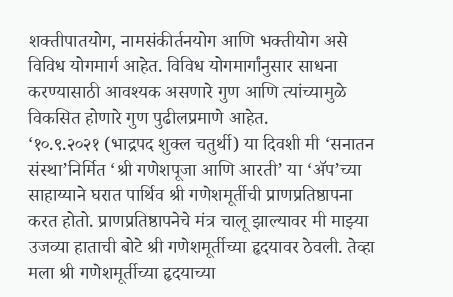शक्तीपातयोग, नामसंकीर्तनयोग आणि भक्तीयोग असे विविध योगमार्ग आहेत. विविध योगमार्गांनुसार साधना करण्यासाठी आवश्यक असणारे गुण आणि त्यांच्यामुळे विकसित होणारे गुण पुढीलप्रमाणे आहेत.
‘१०.९.२०२१ (भाद्रपद शुक्ल चतुर्थी) या दिवशी मी ‘सनातन संस्था’निर्मित ‘श्री गणेशपूजा आणि आरती’ या ‘ॲप’च्या साहाय्याने घरात पार्थिव श्री गणेशमूर्तीची प्राणप्रतिष्ठापना करत होतो. प्राणप्रतिष्ठापनेचे मंत्र चालू झाल्यावर मी माझ्या उजव्या हाताची बोटे श्री गणेशमूर्तीच्या हृदयावर ठेवली. तेव्हा मला श्री गणेशमूर्तीच्या हृदयाच्या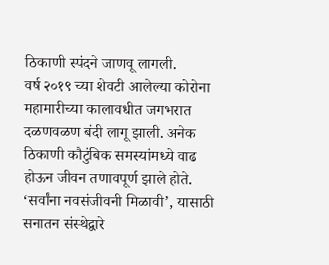ठिकाणी स्पंदने जाणवू लागली.
वर्ष २०१९ च्या शेवटी आलेल्या कोरोना महामारीच्या कालावधीत जगभरात दळणवळण बंदी लागू झाली. अनेक ठिकाणी कौटुंबिक समस्यांमध्ये वाढ होऊन जीवन तणावपूर्ण झाले होते. ‘सर्वांना नवसंजीवनी मिळावी’, यासाठी सनातन संस्थेद्वारे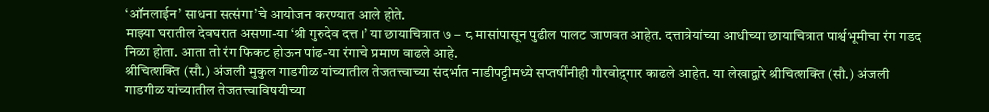‘ऑनलाईन’ साधना सत्संगा’चे आयोजन करण्यात आले होते.
माझ्या घरातील देवघरात असणा-या ‘श्री गुरुदेव दत्त ।’ या छायाचित्रात ७ – ८ मासांपासून पुढील पालट जाणवत आहेत. दत्तात्रेयांच्या आधीच्या छायाचित्रात पार्श्वभूमीचा रंग गडद निळा होता. आता तो रंग फिकट होऊन पांढ-या रंगाचे प्रमाण वाढले आहे.
श्रीचित्शक्ति (सौ.) अंजली मुकुल गाडगीळ यांच्यातील तेजतत्त्वाच्या संदर्भात नाडीपट्टीमध्ये सप्तर्षींनीही गौरवोद़्गार काढले आहेत. या लेखाद्वारे श्रीचित्शक्ति (सौ.) अंजली गाडगीळ यांच्यातील तेजतत्त्वाविषयीच्या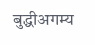बुद्धीअगम्य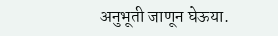अनुभूती जाणून घेऊया.